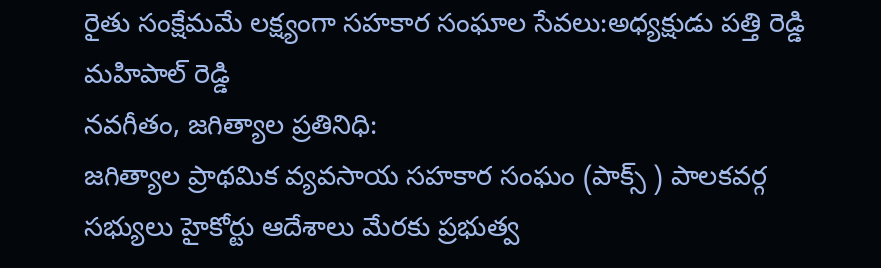రైతు సంక్షేమమే లక్ష్యంగా సహకార సంఘాల సేవలు:అధ్యక్షుడు పత్తి రెడ్డి మహిపాల్ రెడ్డి
నవగీతం, జగిత్యాల ప్రతినిధి:
జగిత్యాల ప్రాథమిక వ్యవసాయ సహకార సంఘం (పాక్స్ ) పాలకవర్గ సభ్యులు హైకోర్టు ఆదేశాలు మేరకు ప్రభుత్వ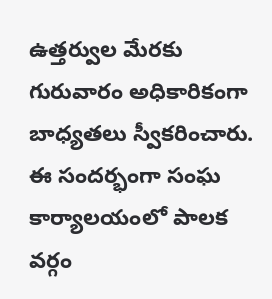ఉత్తర్వుల మేరకు గురువారం అధికారికంగా బాధ్యతలు స్వీకరించారు. ఈ సందర్భంగా సంఘ కార్యాలయంలో పాలక వర్గం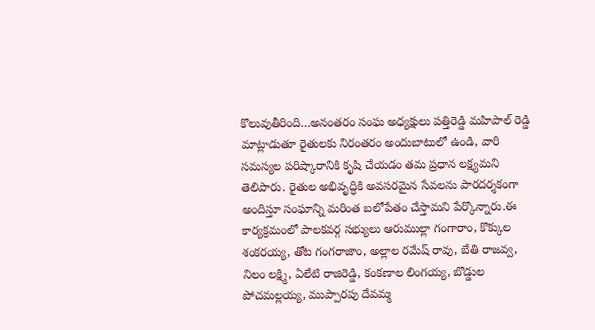కొలువుతీరింది…అనంతరం సంఘ అధ్యక్షులు పత్తిరెడ్డి మహిపాల్ రెడ్డి మాట్లాడుతూ రైతులకు నిరంతరం అందుబాటులో ఉండి, వారి సమస్యల పరిష్కారానికి కృషి చేయడం తమ ప్రధాన లక్ష్యమని తెలిపారు. రైతుల అభివృద్ధికి అవసరమైన సేవలను పారదర్శకంగా అందిస్తూ సంఘాన్ని మరింత బలోపేతం చేస్తామని పేర్కొన్నారు.ఈ కార్యక్రమంలో పాలకవర్గ సభ్యులు ఆరుముల్లా గంగారాం, కొక్కుల శంకరయ్య, తోట గంగరాజాం, అల్లాల రమేష్ రావు, బేతి రాజవ్వ, నిలం లక్ష్మి, ఏలేటి రాజిరెడ్డి, కంకణాల లింగయ్య, బొడ్డుల పోచమల్లయ్య, ముప్పారపు దేవమ్మ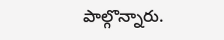పాల్గొన్నారు.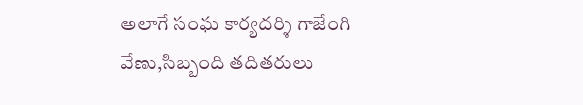అలాగే సంఘ కార్యదర్శి గాజేంగి వేణు,సిబ్బంది తదితరులు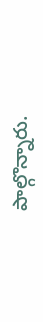పాల్గొన్నారు.